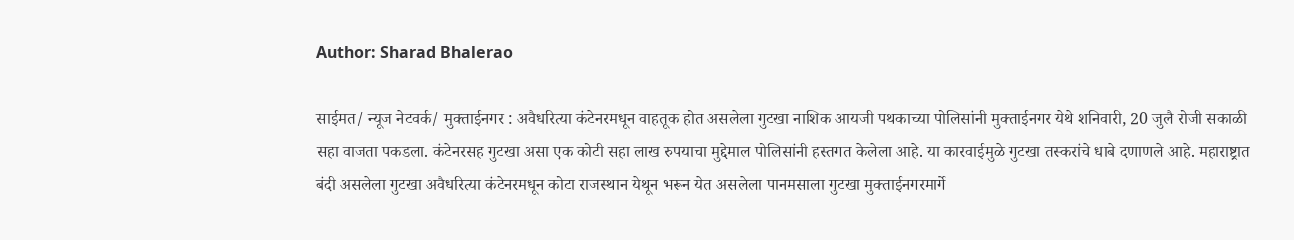Author: Sharad Bhalerao

साईमत/ न्यूज नेटवर्क/ मुक्ताईनगर : अवैधरित्या कंटेनरमधून वाहतूक होत असलेला गुटखा नाशिक आयजी पथकाच्या पोलिसांनी मुक्ताईनगर येथे शनिवारी, 20 जुलै रोजी सकाळी सहा वाजता पकडला. कंटेनरसह गुटखा असा एक कोटी सहा लाख रुपयाचा मुद्देमाल पोलिसांनी हस्तगत केलेला आहे. या कारवाईमुळे गुटखा तस्करांचे धाबे दणाणले आहे. महाराष्ट्रात बंदी असलेला गुटखा अवैधरित्या कंटेनरमधून कोटा राजस्थान येथून भरून येत असलेला पानमसाला गुटखा मुक्ताईनगरमार्गे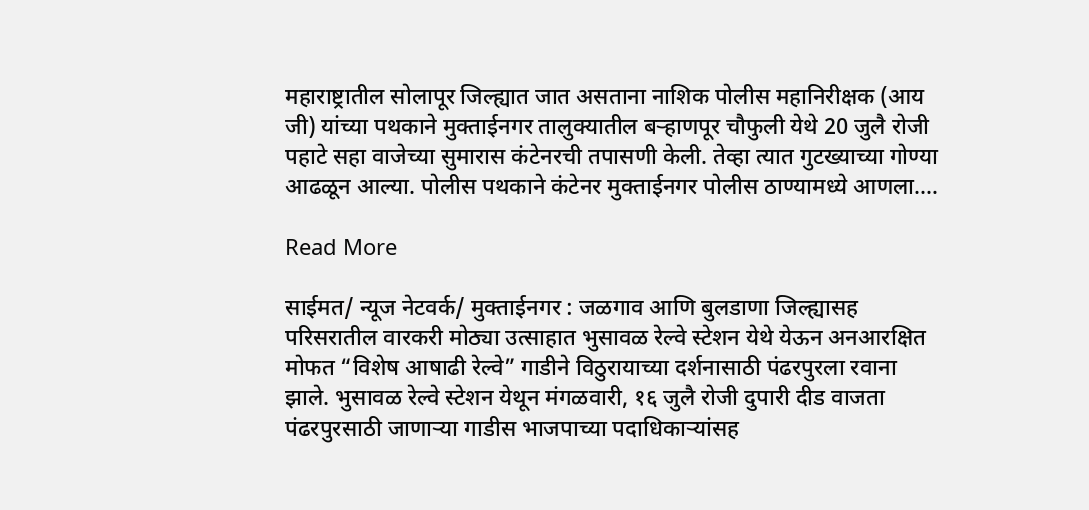महाराष्ट्रातील सोलापूर जिल्ह्यात जात असताना नाशिक पोलीस महानिरीक्षक (आय जी) यांच्या पथकाने मुक्ताईनगर तालुक्यातील बऱ्हाणपूर चौफुली येथे 20 जुलै रोजी पहाटे सहा वाजेच्या सुमारास कंटेनरची तपासणी केली. तेव्हा त्यात गुटख्याच्या गोण्या आढळून आल्या. पोलीस पथकाने कंटेनर मुक्ताईनगर पोलीस ठाण्यामध्ये आणला.…

Read More

साईमत/ न्यूज नेटवर्क/ मुक्ताईनगर : जळगाव आणि बुलडाणा जिल्ह्यासह परिसरातील वारकरी मोठ्या उत्साहात भुसावळ रेल्वे स्टेशन येथे येऊन अनआरक्षित मोफत “विशेष आषाढी रेल्वे” गाडीने विठुरायाच्या दर्शनासाठी पंढरपुरला रवाना झाले. भुसावळ रेल्वे स्टेशन येथून मंगळवारी, १६ जुलै रोजी दुपारी दीड वाजता पंढरपुरसाठी जाणाऱ्या गाडीस भाजपाच्या पदाधिकाऱ्यांसह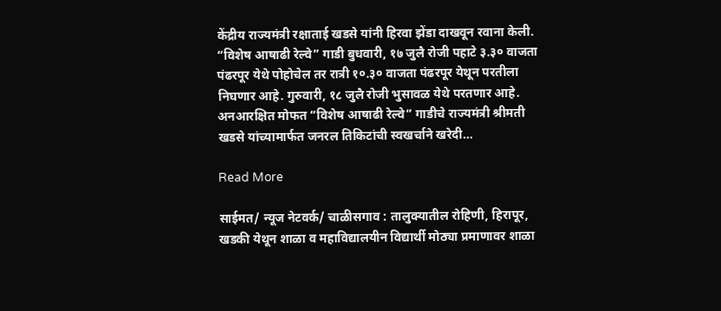केंद्रीय राज्यमंत्री रक्षाताई खडसे यांनी हिरवा झेंडा दाखवून रवाना केली. “विशेष आषाढी रेल्वे” गाडी बुधवारी, १७ जुलै रोजी पहाटे ३.३० वाजता पंढरपूर येथे पोहोचेल तर रात्री १०.३० वाजता पंढरपूर येथून परतीला निघणार आहे. गुरुवारी, १८ जुलै रोजी भुसावळ येथे परतणार आहे. अनआरक्षित मोफत “विशेष आषाढी रेल्वे” गाडीचे राज्यमंत्री श्रीमती खडसे यांच्यामार्फत जनरल तिकिटांची स्वखर्चाने खरेदी…

Read More

साईमत/ न्यूज नेटवर्क/ चाळीसगाव : तालुक्यातील रोहिणी, हिरापूर, खडकी येथून शाळा व महाविद्यालयीन विद्यार्थी मोठ्या प्रमाणावर शाळा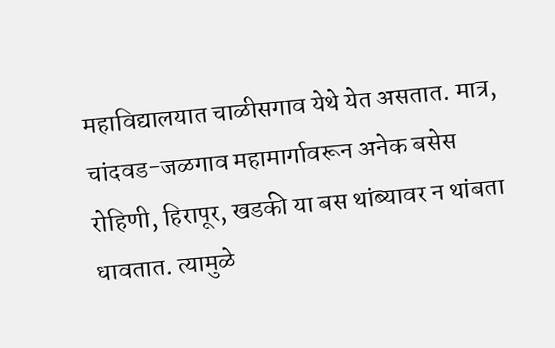महाविद्यालयात चाळीसगाव येथे येत असतात. मात्र, चांदवड-जळगाव महामार्गावरून अनेक बसेस रोहिणी, हिरापूर, खडकी या बस थांब्यावर न थांबता धावतात. त्यामुळे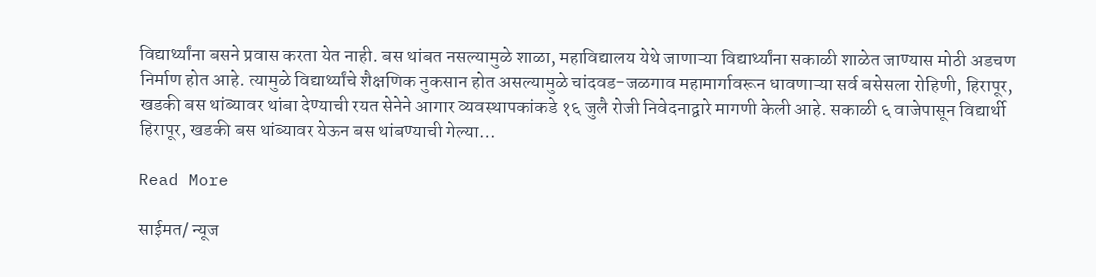विद्यार्थ्यांना बसने प्रवास करता येत नाही. बस थांबत नसल्यामुळे शाळा, महाविद्यालय येथे जाणाऱ्या विद्यार्थ्यांना सकाळी शाळेत जाण्यास मोठी अडचण निर्माण होत आहे. त्यामुळे विद्यार्थ्यांचे शैक्षणिक नुकसान होत असल्यामुळे चांदवड-जळगाव महामार्गावरून धावणाऱ्या सर्व बसेसला रोहिणी, हिरापूर, खडकी बस थांब्यावर थांबा देण्याची रयत सेनेने आगार व्यवस्थापकांकडे १६ जुलै रोजी निवेदनाद्वारे मागणी केली आहे. सकाळी ६ वाजेपासून विद्यार्थी हिरापूर, खडकी बस थांब्यावर येऊन बस थांबण्याची गेल्या…

Read More

साईमत/ न्यूज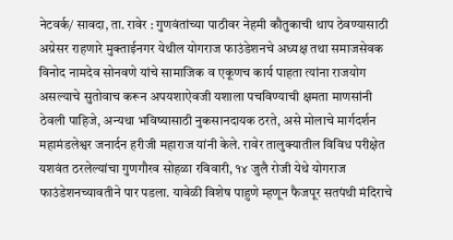नेटवर्क/ सावदा, ता. रावेर : गुणवंतांच्या पाठीवर नेहमी कौतुकाची थाप ठेवण्यासाठी अग्रेसर राहणारे मुक्ताईनगर येथील योगराज फाउंडेशनचे अध्यक्ष तथा समाजसेवक विनोद नामदेव सोनवणे यांचे सामाजिक व एकूणच कार्य पाहता त्यांना राजयोग असल्याचे सुतोवाच करून अपयशाऐवजी यशाला पचविण्याची क्षमता माणसांनी ठेवली पाहिजे, अन्यथा भविष्यासाठी नुकसानदायक ठरते, असे मोलाचे मार्गदर्शन महामंडलेश्वर जनार्दन हरीजी महाराज यांनी केले. रावेर तालुक्यातील विविध परीक्षेत यशवंत ठरलेल्यांचा गुणगौरव सोहळा रविवारी, १४ जुलै रोजी येथे योगराज फाउंडेशनच्यावतीने पार पडला. यावेळी विशेष पाहुणे म्हणून फैजपूर सतपंथी मंदिराचे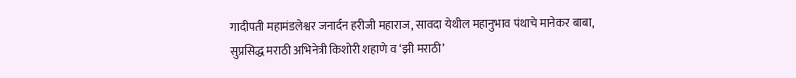गादीपती महामंडलेश्वर जनार्दन हरीजी महाराज, सावदा येथील महानुभाव पंथाचे मानेकर बाबा, सुप्रसिद्ध मराठी अभिनेत्री किशोरी शहाणे व ‘झी मराठी’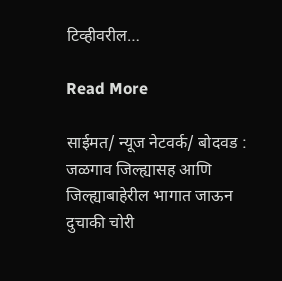टिव्हीवरील…

Read More

साईमत/ न्यूज नेटवर्क/ बोदवड : जळगाव जिल्ह्यासह आणि जिल्ह्याबाहेरील भागात जाऊन दुचाकी चोरी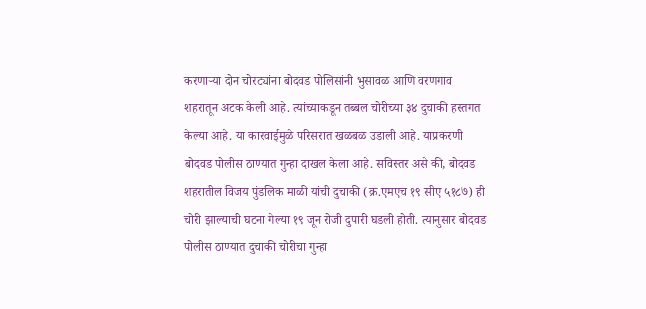करणाऱ्या दोन चोरट्यांना बोदवड पोलिसांनी भुसावळ आणि वरणगाव शहरातून अटक केली आहे. त्यांच्याकडून तब्बल चोरीच्या ३४ दुचाकी हस्तगत केल्या आहे. या कारवाईमुळे परिसरात खळबळ उडाली आहे. याप्रकरणी बोदवड पोलीस ठाण्यात गुन्हा दाखल केला आहे. सविस्तर असे की, बोदवड शहरातील विजय पुंडलिक माळी यांची दुचाकी (क्र.एमएच १९ सीए ५१८७) ही चोरी झाल्याची घटना गेल्या १९ जून रोजी दुपारी घडली होती. त्यानुसार बोदवड पोलीस ठाण्यात दुचाकी चोरीचा गुन्हा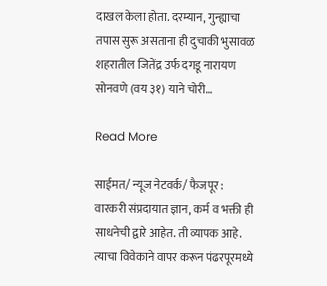दाखल केला होता. दरम्यान, गुन्ह्याचा तपास सुरू असताना ही दुचाकी भुसावळ शहरातील जितेंद्र उर्फ दगडू नारायण सोनवणे (वय ३१) याने चोरी…

Read More

साईमत/ न्यूज नेटवर्क/ फैजपूर : वारकरी संप्रदायात ज्ञान, कर्म व भक्ती ही साधनेची द्वारे आहेत. ती व्यापक आहे. त्याचा विवेकाने वापर करून पंढरपूरमध्ये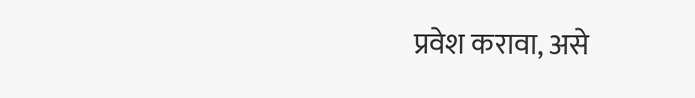प्रवेश करावा, असे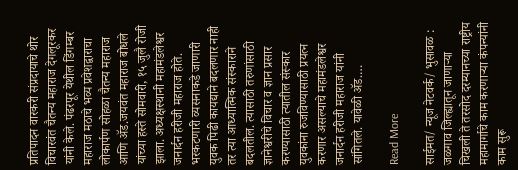प्रतिपादन वारकरी संप्रदायाचे थोर विचारवंत चैतन्य महाराज देगलूरकर यांनी केले. पंढरपूर येथील डिंगम्बर महाराज मठाचे भव्य प्रवेशद्वाराचा लोकार्पण सोहळा चैतन्य महाराज आणि ॲड.जयवंत महाराज बोधले यांच्या हस्ते सोमवारी, १५ जुलै रोजी झाला. अध्यक्षस्थानी महामंडलेश्वर जनार्दन हरीजी महाराज होते. भरकटणारी व्यसनाकडे जाणारी युवक पिढी कायद्याने बदलणार नाही तर त्या आध्यात्मिक संस्काराने बदलतील. त्यासाठी तरुणांसाठी ज्ञानेश्वरीचे विचार व ज्ञान प्रसार करण्यासाठी त्यातील संस्कार युवकांना रुजविण्यासाठी प्रयत्न करणार असल्याचे महामंडलेश्वर जनार्दन हरीजी महाराज यांनी सांगितले. यावेळी ॲड.…

Read More

साईमत/ न्यूज नेटवर्क/ भुसावळ : जळगाव जिल्ह्यातून जाणाऱ्या चिखली ते तरसोद दरम्यानच्या राष्ट्रीय महामार्गाचे काम करणाऱ्या कंपन्यांनी काम सुरू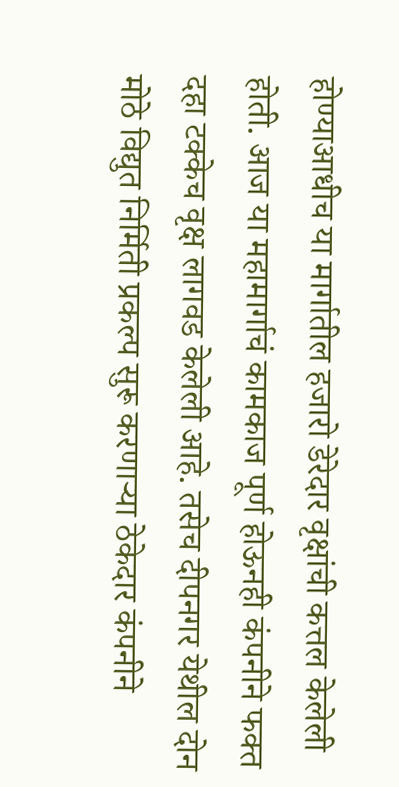होण्याआधीच या मार्गातील हजारो डेरेदार वृक्षांची कत्तल केलेली होती. आज या महामार्गाचं कामकाज पूर्ण होऊनही कंपनीने फक्त दहा टक्केच वृक्ष लागवड केलेली आहे. तसेच दीपनगर येथील दोन मोठे विद्युत निर्मिती प्रकल्प सुरू करणाऱ्या ठेकेदार कंपनीने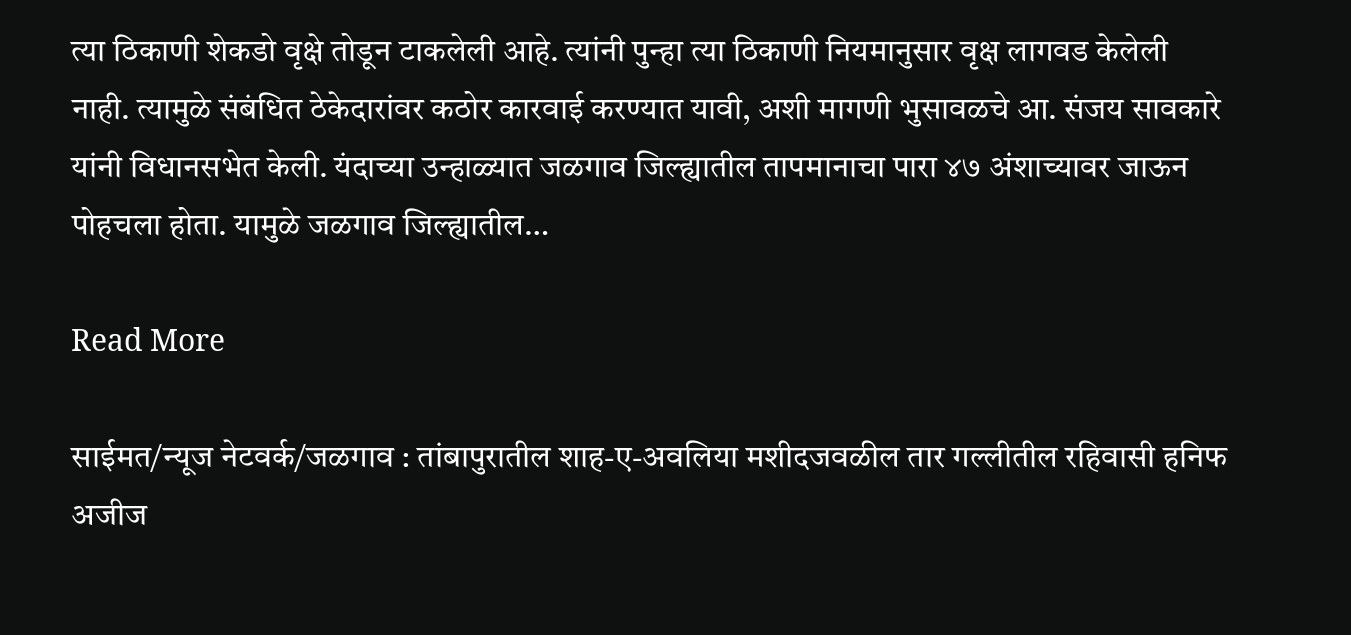त्या ठिकाणी शेकडो वृक्षे तोडून टाकलेली आहे. त्यांनी पुन्हा त्या ठिकाणी नियमानुसार वृक्ष लागवड केलेली नाही. त्यामुळे संबंधित ठेकेदारांवर कठोर कारवाई करण्यात यावी, अशी मागणी भुसावळचे आ. संजय सावकारे यांनी विधानसभेत केली. यंदाच्या उन्हाळ्यात जळगाव जिल्ह्यातील तापमानाचा पारा ४७ अंशाच्यावर जाऊन पोहचला होता. यामुळे जळगाव जिल्ह्यातील…

Read More

साईमत/न्यूज नेटवर्क/जळगाव : तांबापुरातील शाह-ए-अवलिया मशीदजवळील तार गल्लीतील रहिवासी हनिफ अजीज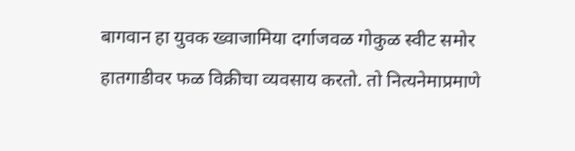बागवान हा युवक ख्वाजामिया दर्गाजवळ गोकुळ स्वीट समोर हातगाडीवर फळ विक्रीचा व्यवसाय करतो. तो नित्यनेमाप्रमाणे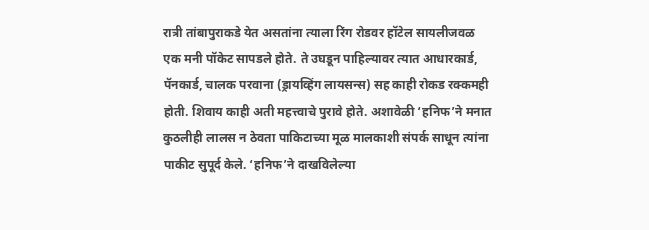रात्री तांबापुराकडे येत असतांना त्याला रिंग रोडवर हॉटेल सायलीजवळ एक मनी पॉकेट सापडले होते. ते उघडून पाहिल्यावर त्यात आधारकार्ड, पॅनकार्ड, चालक परवाना (ड्रायव्हिंग लायसन्स) सह काही रोकड रक्कमही होती. शिवाय काही अती महत्त्वाचे पुरावे होते. अशावेळी ‘हनिफ’ने मनात कुठलीही लालस न ठेवता पाकिटाच्या मूळ मालकाशी संपर्क साधून त्यांना पाकीट सुपूर्द केले. ‘हनिफ’ने दाखविलेल्या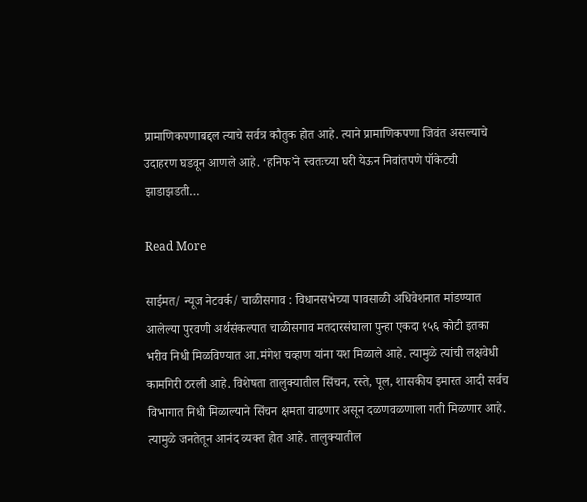प्रामाणिकपणाबद्दल त्याचे सर्वत्र कौतुक होत आहे. त्याने प्रामाणिकपणा जिवंत असल्याचे उदाहरण घडवून आणले आहे. ‘हनिफ’ने स्वतःच्या घरी येऊन निवांतपणे पॉकेटची झाडाझडती…

Read More

साईमत/ न्यूज नेटवर्क/ चाळीसगाव : विधानसभेच्या पावसाळी अधिवेशनात मांडण्यात आलेल्या पुरवणी अर्थसंकल्पात चाळीसगाव मतदारसंघाला पुन्हा एकदा १५६ कोटी इतका भरीव निधी मिळविण्यात आ.मंगेश चव्हाण यांना यश मिळाले आहे. त्यामुळे त्यांची लक्षवेधी कामगिरी ठरली आहे. विशेषता तालुक्यातील सिंचन, रस्ते, पूल, शासकीय इमारत आदी सर्वच विभागात निधी मिळाल्याने सिंचन क्षमता वाढणार असून दळणवळणाला गती मिळणार आहे. त्यामुळे जनतेतून आनंद व्यक्त होत आहे. तालुक्यातील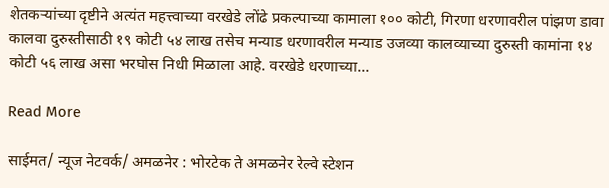शेतकऱ्यांच्या दृष्टीने अत्यंत महत्त्वाच्या वरखेडे लोंढे प्रकल्पाच्या कामाला १०० कोटी, गिरणा धरणावरील पांझण डावा कालवा दुरुस्तीसाठी १९ कोटी ५४ लाख तसेच मन्याड धरणावरील मन्याड उजव्या कालव्याच्या दुरुस्ती कामांना १४ कोटी ५६ लाख असा भरघोस निधी मिळाला आहे. वरखेडे धरणाच्या…

Read More

साईमत/ न्यूज नेटवर्क/ अमळनेर : भोरटेक ते अमळनेर रेल्वे स्टेशन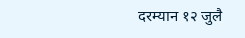दरम्यान १२ जुलै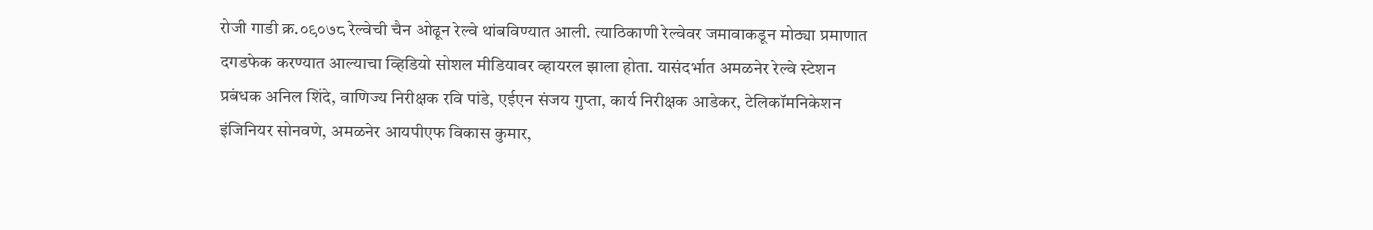रोजी गाडी क्र.०९०७८ रेल्वेची चैन ओढून रेल्वे थांबविण्यात आली. त्याठिकाणी रेल्वेवर जमावाकडून मोठ्या प्रमाणात दगडफेक करण्यात आल्याचा व्हिडियो सोशल मीडियावर व्हायरल झाला होता. यासंदर्भात अमळनेर रेल्वे स्टेशन प्रबंधक अनिल शिंदे, वाणिज्य निरीक्षक रवि पांडे, एईएन संजय गुप्ता, कार्य निरीक्षक आडेकर, टेलिकॉमनिकेशन इंजिनियर सोनवणे, अमळनेर आयपीएफ विकास कुमार,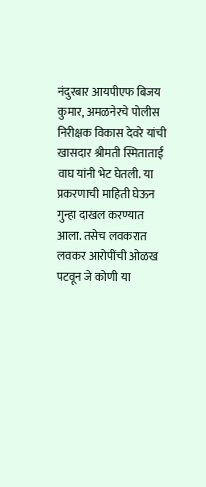नंदुरबार आयपीएफ बिजय कुमार, अमळनेरचे पोलीस निरीक्षक विकास देवरे यांची खासदार श्रीमती स्मिताताई वाघ यांनी भेट घेतली. या प्रकरणाची माहिती घेऊन गुन्हा दाखल करण्यात आला. तसेच लवकरात लवकर आरोपींची ओळख पटवून जे कोणी या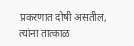प्रकरणात दोषी असतील, त्यांना तात्काळ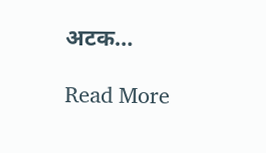अटक…

Read More